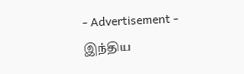- Advertisement -
இந்திய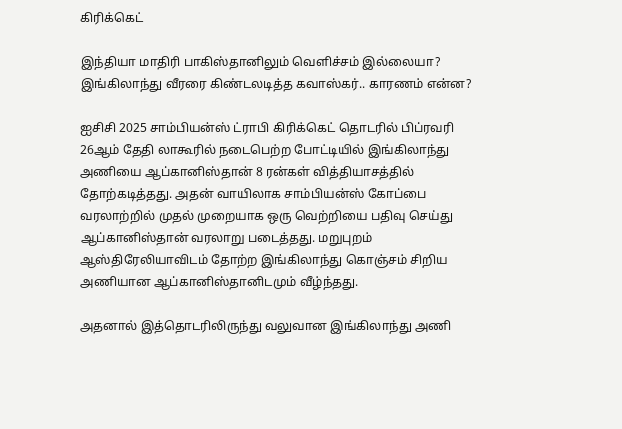கிரிக்கெட்

இந்தியா மாதிரி பாகிஸ்தானிலும் வெளிச்சம் இல்லையா? இங்கிலாந்து வீரரை கிண்டலடித்த கவாஸ்கர்.. காரணம் என்ன?

ஐசிசி 2025 சாம்பியன்ஸ் ட்ராபி கிரிக்கெட் தொடரில் பிப்ரவரி 26ஆம் தேதி லாகூரில் நடைபெற்ற போட்டியில் இங்கிலாந்து அணியை ஆப்கானிஸ்தான் 8 ரன்கள் வித்தியாசத்தில் தோற்கடித்தது. அதன் வாயிலாக சாம்பியன்ஸ் கோப்பை வரலாற்றில் முதல் முறையாக ஒரு வெற்றியை பதிவு செய்து ஆப்கானிஸ்தான் வரலாறு படைத்தது. மறுபுறம் ஆஸ்திரேலியாவிடம் தோற்ற இங்கிலாந்து கொஞ்சம் சிறிய அணியான ஆப்கானிஸ்தானிடமும் வீழ்ந்தது.

அதனால் இத்தொடரிலிருந்து வலுவான இங்கிலாந்து அணி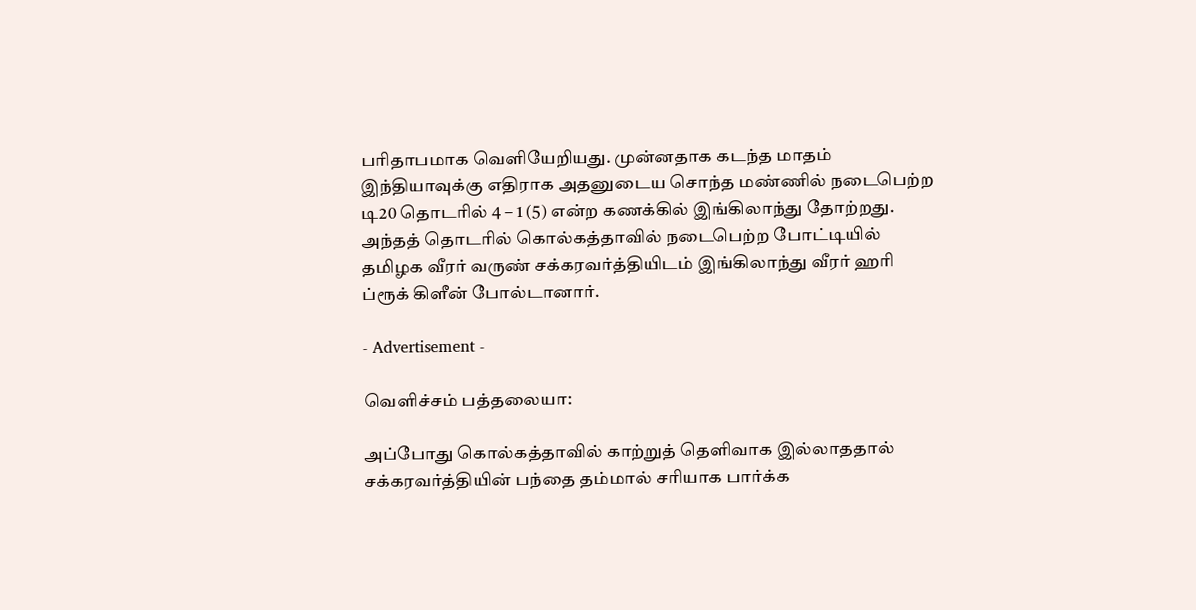பரிதாபமாக வெளியேறியது. முன்னதாக கடந்த மாதம் இந்தியாவுக்கு எதிராக அதனுடைய சொந்த மண்ணில் நடைபெற்ற டி20 தொடரில் 4 – 1 (5) என்ற கணக்கில் இங்கிலாந்து தோற்றது. அந்தத் தொடரில் கொல்கத்தாவில் நடைபெற்ற போட்டியில் தமிழக வீரர் வருண் சக்கரவர்த்தியிடம் இங்கிலாந்து வீரர் ஹரி ப்ரூக் கிளீன் போல்டானார்.

- Advertisement -

வெளிச்சம் பத்தலையா:

அப்போது கொல்கத்தாவில் காற்றுத் தெளிவாக இல்லாததால் சக்கரவர்த்தியின் பந்தை தம்மால் சரியாக பார்க்க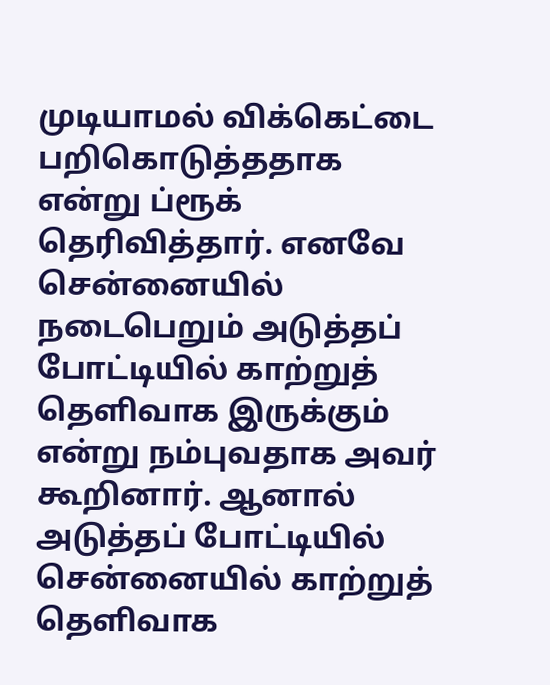முடியாமல் விக்கெட்டை பறிகொடுத்ததாக என்று ப்ரூக் தெரிவித்தார். எனவே சென்னையில் நடைபெறும் அடுத்தப் போட்டியில் காற்றுத் தெளிவாக இருக்கும் என்று நம்புவதாக அவர் கூறினார். ஆனால் அடுத்தப் போட்டியில் சென்னையில் காற்றுத் தெளிவாக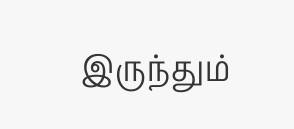இருந்தும்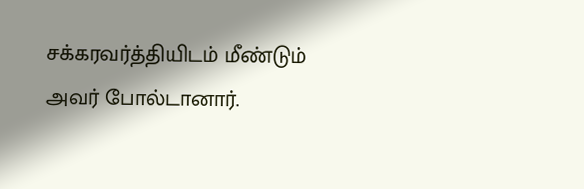சக்கரவர்த்தியிடம் மீண்டும் அவர் போல்டானார்.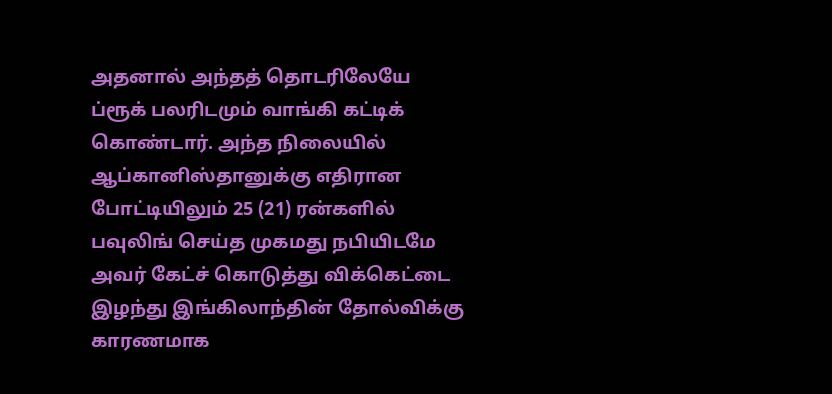அதனால் அந்தத் தொடரிலேயே ப்ரூக் பலரிடமும் வாங்கி கட்டிக் கொண்டார். அந்த நிலையில் ஆப்கானிஸ்தானுக்கு எதிரான போட்டியிலும் 25 (21) ரன்களில் பவுலிங் செய்த முகமது நபியிடமே அவர் கேட்ச் கொடுத்து விக்கெட்டை இழந்து இங்கிலாந்தின் தோல்விக்கு காரணமாக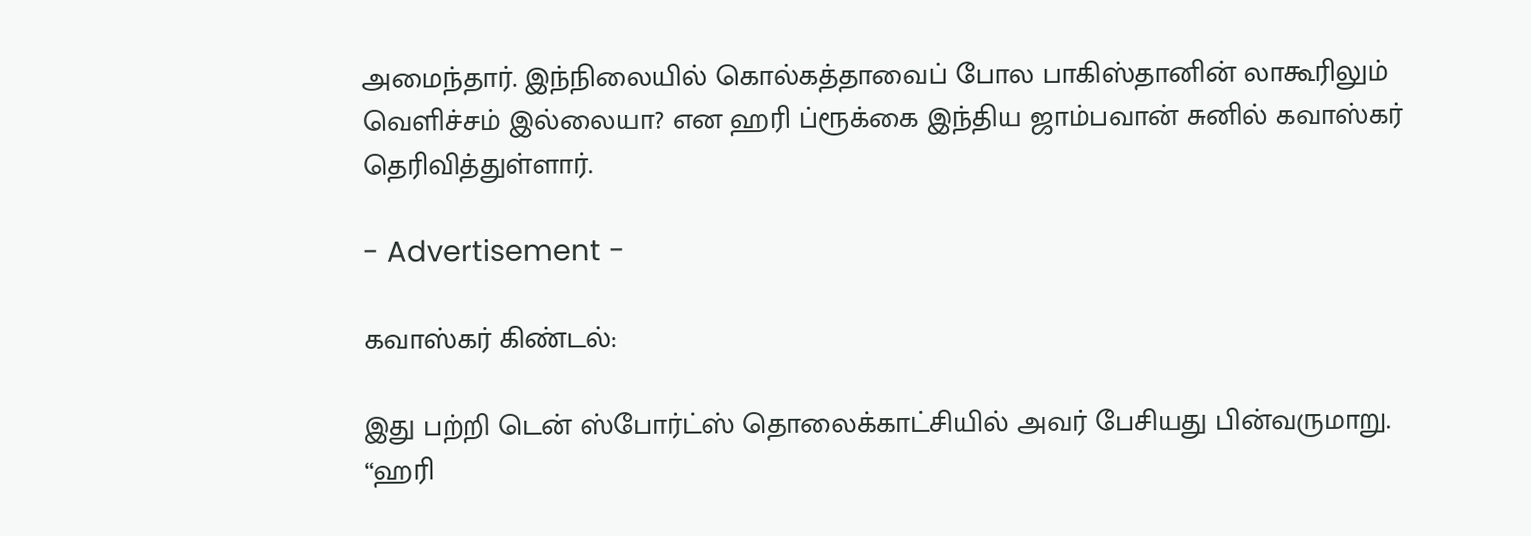அமைந்தார். இந்நிலையில் கொல்கத்தாவைப் போல பாகிஸ்தானின் லாகூரிலும் வெளிச்சம் இல்லையா? என ஹரி ப்ரூக்கை இந்திய ஜாம்பவான் சுனில் கவாஸ்கர் தெரிவித்துள்ளார்.

- Advertisement -

கவாஸ்கர் கிண்டல்:

இது பற்றி டென் ஸ்போர்ட்ஸ் தொலைக்காட்சியில் அவர் பேசியது பின்வருமாறு. “ஹரி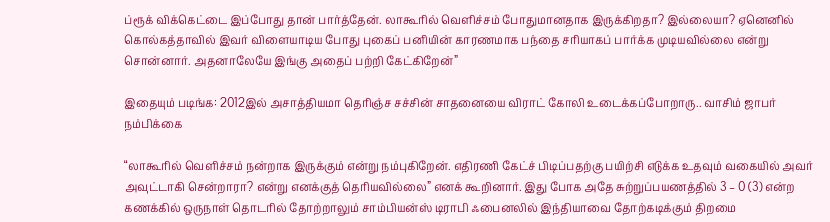ப்ரூக் விக்கெட்டை இப்போது தான் பார்த்தேன். லாகூரில் வெளிச்சம் போதுமானதாக இருக்கிறதா? இல்லையா? ஏனெனில் கொல்கத்தாவில் இவர் விளையாடிய போது புகைப் பனியின் காரணமாக பந்தை சரியாகப் பார்க்க முடியவில்லை என்று சொன்னார். அதனாலேயே இங்கு அதைப் பற்றி கேட்கிறேன்”

இதையும் படிங்க: 2012இல் அசாத்தியமா தெரிஞ்ச சச்சின் சாதனையை விராட் கோலி உடைக்கப்போறாரு.. வாசிம் ஜாபர் நம்பிக்கை

“லாகூரில் வெளிச்சம் நன்றாக இருக்கும் என்று நம்புகிறேன். எதிரணி கேட்ச் பிடிப்பதற்கு பயிற்சி எடுக்க உதவும் வகையில் அவர் அவுட்டாகி சென்றாரா? என்று எனக்குத் தெரியவில்லை” எனக் கூறினார். இது போக அதே சுற்றுப்பயணத்தில் 3 – 0 (3) என்ற கணக்கில் ஒருநாள் தொடரில் தோற்றாலும் சாம்பியன்ஸ் டிராபி ஃபைனலில் இந்தியாவை தோற்கடிக்கும் திறமை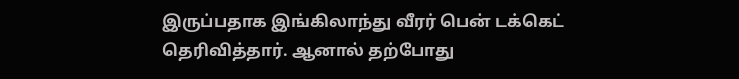இருப்பதாக இங்கிலாந்து வீரர் பென் டக்கெட் தெரிவித்தார். ஆனால் தற்போது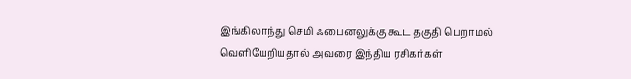இங்கிலாந்து செமி ஃபைனலுக்கு கூட தகுதி பெறாமல் வெளியேறியதால் அவரை இந்திய ரசிகர்கள்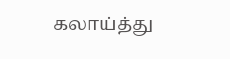கலாய்த்து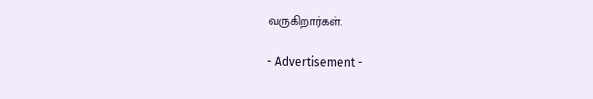வருகிறார்கள்.

- Advertisement -